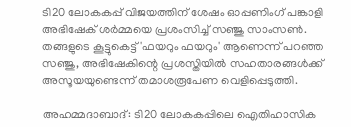ടി20 ലോകകപ്പ് വിജയത്തിന് ശേഷം ഓപ്പണിംഗ് പങ്കാളി അഭിഷേക് ശര്‍മ്മയെ പ്രശംസിച്ച് സഞ്ജു സാംസണ്‍. തങ്ങളുടെ കൂട്ടുകെട്ട് 'ഫയറും ഫയറും' ആണെന്ന് പറഞ്ഞ സഞ്ജു, അഭിഷേകിന്റെ പ്രശസ്തിയിൽ സഹതാരങ്ങൾക്ക് അസൂയയുണ്ടെന്ന് തമാശരൂപേണ വെളിപ്പെടുത്തി.

അഹമ്മദാബാദ്: ടി20 ലോകകപ്പിലെ ഐതിഹാസിക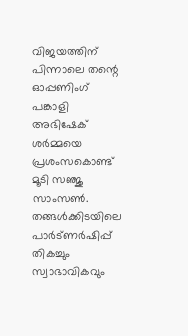വിജയത്തിന് പിന്നാലെ തന്റെ ഓപ്പണിംഗ് പങ്കാളി അഭിഷേക് ശര്‍മ്മയെ പ്രശംസകൊണ്ട് മൂടി സഞ്ജു സാംസണ്‍. തങ്ങള്‍ക്കിടയിലെ പാര്‍ട്ണര്‍ഷിപ്പ് തികച്ചും സ്വാഭാവികവും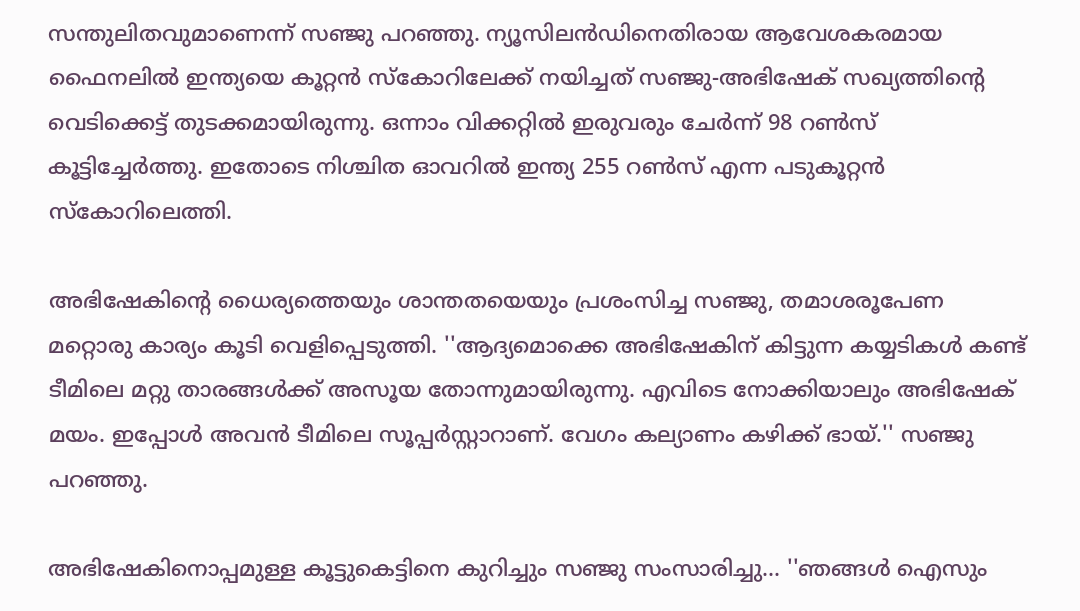സന്തുലിതവുമാണെന്ന് സഞ്ജു പറഞ്ഞു. ന്യൂസിലന്‍ഡിനെതിരായ ആവേശകരമായ ഫൈനലില്‍ ഇന്ത്യയെ കൂറ്റന്‍ സ്‌കോറിലേക്ക് നയിച്ചത് സഞ്ജു-അഭിഷേക് സഖ്യത്തിന്റെ വെടിക്കെട്ട് തുടക്കമായിരുന്നു. ഒന്നാം വിക്കറ്റില്‍ ഇരുവരും ചേര്‍ന്ന് 98 റണ്‍സ് കൂട്ടിച്ചേര്‍ത്തു. ഇതോടെ നിശ്ചിത ഓവറില്‍ ഇന്ത്യ 255 റണ്‍സ് എന്ന പടുകൂറ്റന്‍ സ്‌കോറിലെത്തി.

അഭിഷേകിന്റെ ധൈര്യത്തെയും ശാന്തതയെയും പ്രശംസിച്ച സഞ്ജു, തമാശരൂപേണ മറ്റൊരു കാര്യം കൂടി വെളിപ്പെടുത്തി. ''ആദ്യമൊക്കെ അഭിഷേകിന് കിട്ടുന്ന കയ്യടികള്‍ കണ്ട് ടീമിലെ മറ്റു താരങ്ങള്‍ക്ക് അസൂയ തോന്നുമായിരുന്നു. എവിടെ നോക്കിയാലും അഭിഷേക് മയം. ഇപ്പോള്‍ അവന്‍ ടീമിലെ സൂപ്പര്‍സ്റ്റാറാണ്. വേഗം കല്യാണം കഴിക്ക് ഭായ്.'' സഞ്ജു പറഞ്ഞു.

അഭിഷേകിനൊപ്പമുള്ള കൂട്ടുകെട്ടിനെ കുറിച്ചും സഞ്ജു സംസാരിച്ചു... ''ഞങ്ങള്‍ ഐസും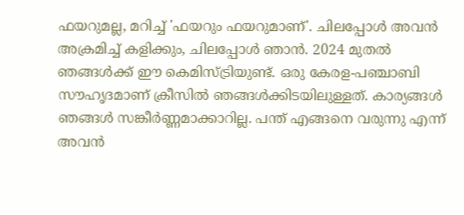ഫയറുമല്ല, മറിച്ച് 'ഫയറും ഫയറുമാണ്'. ചിലപ്പോള്‍ അവന്‍ അക്രമിച്ച് കളിക്കും, ചിലപ്പോള്‍ ഞാന്‍. 2024 മുതല്‍ ഞങ്ങള്‍ക്ക് ഈ കെമിസ്ട്രിയുണ്ട്. ഒരു കേരള-പഞ്ചാബി സൗഹൃദമാണ് ക്രീസില്‍ ഞങ്ങള്‍ക്കിടയിലുള്ളത്. കാര്യങ്ങള്‍ ഞങ്ങള്‍ സങ്കീര്‍ണ്ണമാക്കാറില്ല. പന്ത് എങ്ങനെ വരുന്നു എന്ന് അവന്‍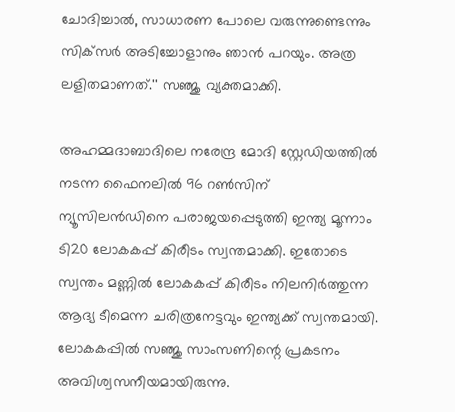ചോദിച്ചാല്‍, സാധാരണ പോലെ വരുന്നുണ്ടെന്നും സിക്‌സര്‍ അടിച്ചോളാനും ഞാന്‍ പറയും. അത്ര ലളിതമാണത്.'' സഞ്ജു വ്യക്തമാക്കി.

അഹമ്മദാബാദിലെ നരേന്ദ്ര മോദി സ്റ്റേഡിയത്തില്‍ നടന്ന ഫൈനലില്‍ 96 റണ്‍സിന് ന്യൂസിലന്‍ഡിനെ പരാജയപ്പെടുത്തി ഇന്ത്യ മൂന്നാം ടി20 ലോകകപ്പ് കിരീടം സ്വന്തമാക്കി. ഇതോടെ സ്വന്തം മണ്ണില്‍ ലോകകപ്പ് കിരീടം നിലനിര്‍ത്തുന്ന ആദ്യ ടീമെന്ന ചരിത്രനേട്ടവും ഇന്ത്യക്ക് സ്വന്തമായി. ലോകകപ്പില്‍ സഞ്ജു സാംസണിന്റെ പ്രകടനം അവിശ്വസനീയമായിരുന്നു.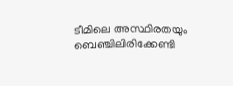ടീമിലെ അസ്ഥിരതയും ബെഞ്ചിലിരിക്കേണ്ടി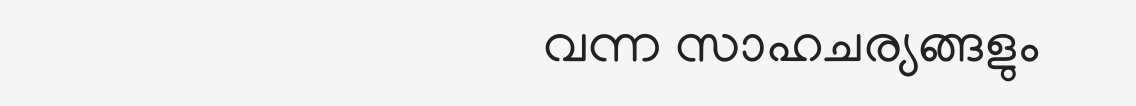വന്ന സാഹചര്യങ്ങളും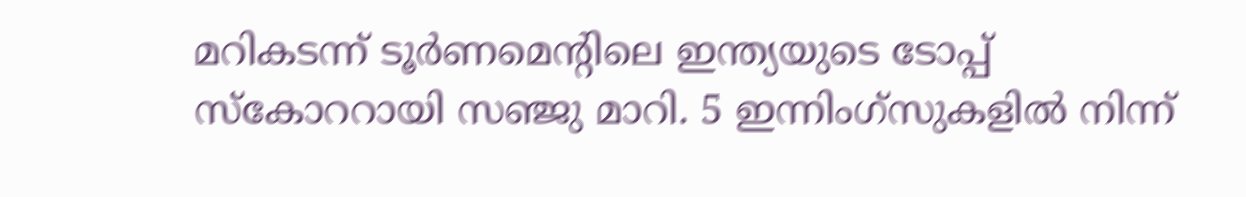മറികടന്ന് ടൂര്‍ണമെന്റിലെ ഇന്ത്യയുടെ ടോപ്പ് സ്‌കോററായി സഞ്ജു മാറി. 5 ഇന്നിംഗ്സുകളില്‍ നിന്ന്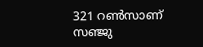321 റണ്‍സാണ് സഞ്ജു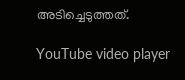അടിച്ചെടുത്തത്.

YouTube video player